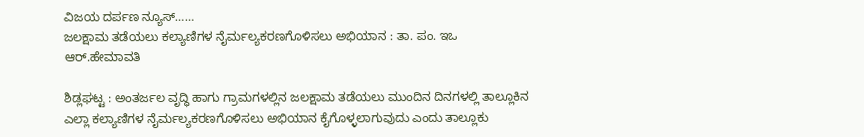ವಿಜಯ ದರ್ಪಣ ನ್ಯೂಸ್……
ಜಲಕ್ಷಾಮ ತಡೆಯಲು ಕಲ್ಯಾಣಿಗಳ ನೈರ್ಮಲ್ಯಕರಣಗೊಳಿಸಲು ಅಭಿಯಾನ : ತಾ. ಪಂ. ಇಒ ಆರ್.ಹೇಮಾವತಿ

ಶಿಡ್ಲಘಟ್ಟ : ಅಂತರ್ಜಲ ವೃದ್ಧಿ ಹಾಗು ಗ್ರಾಮಗಳಲ್ಲಿನ ಜಲಕ್ಷಾಮ ತಡೆಯಲು ಮುಂದಿನ ದಿನಗಳಲ್ಲಿ ತಾಲ್ಲೂಕಿನ ಎಲ್ಲಾ ಕಲ್ಯಾಣಿಗಳ ನೈರ್ಮಲ್ಯಕರಣಗೊಳಿಸಲು ಅಭಿಯಾನ ಕೈಗೊಳ್ಳಲಾಗುವುದು ಎಂದು ತಾಲ್ಲೂಕು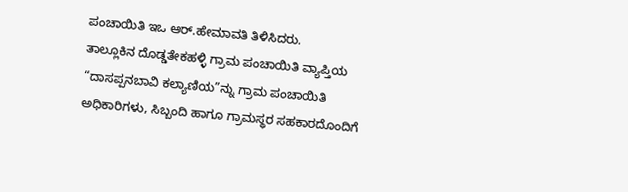ಪಂಚಾಯಿತಿ ಇಒ ಆರ್.ಹೇಮಾವತಿ ತಿಳಿಸಿದರು.
ತಾಲ್ಲೂಕಿನ ದೊಡ್ಡತೇಕಹಳ್ಳಿ ಗ್ರಾಮ ಪಂಚಾಯಿತಿ ವ್ಯಾಪ್ತಿಯ “ದಾಸಪ್ಪನಬಾವಿ ಕಲ್ಯಾಣಿಯ”ನ್ನು ಗ್ರಾಮ ಪಂಚಾಯಿತಿ ಅಧಿಕಾರಿಗಳು, ಸಿಬ್ಬಂದಿ ಹಾಗೂ ಗ್ರಾಮಸ್ಥರ ಸಹಕಾರದೊಂದಿಗೆ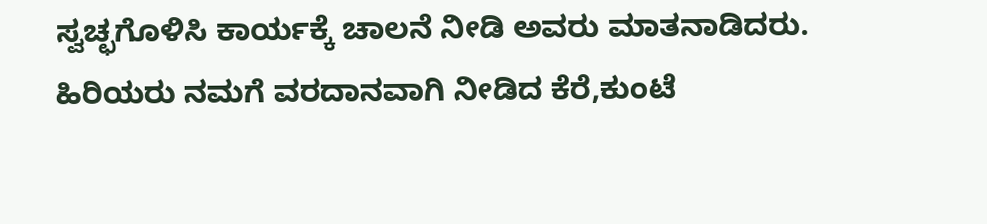ಸ್ವಚ್ಛಗೊಳಿಸಿ ಕಾರ್ಯಕ್ಕೆ ಚಾಲನೆ ನೀಡಿ ಅವರು ಮಾತನಾಡಿದರು.
ಹಿರಿಯರು ನಮಗೆ ವರದಾನವಾಗಿ ನೀಡಿದ ಕೆರೆ,ಕುಂಟೆ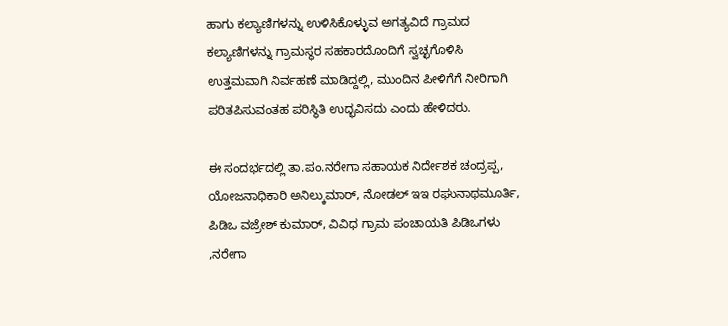ಹಾಗು ಕಲ್ಯಾಣಿಗಳನ್ನು ಉಳಿಸಿಕೊಳ್ಳುವ ಅಗತ್ಯವಿದೆ ಗ್ರಾಮದ ಕಲ್ಯಾಣಿಗಳನ್ನು ಗ್ರಾಮಸ್ಥರ ಸಹಕಾರದೊಂದಿಗೆ ಸ್ವಚ್ಛಗೊಳಿಸಿ ಉತ್ತಮವಾಗಿ ನಿರ್ವಹಣೆ ಮಾಡಿದ್ದಲ್ಲಿ, ಮುಂದಿನ ಪೀಳಿಗೆಗೆ ನೀರಿಗಾಗಿ ಪರಿತಪಿಸುವಂತಹ ಪರಿಸ್ಥಿತಿ ಉದ್ಭವಿಸದು ಎಂದು ಹೇಳಿದರು.

ಈ ಸಂದರ್ಭದಲ್ಲಿ ತಾ.ಪಂ.ನರೇಗಾ ಸಹಾಯಕ ನಿರ್ದೇಶಕ ಚಂದ್ರಪ್ಪ, ಯೋಜನಾಧಿಕಾರಿ ಅನಿಲ್ಕುಮಾರ್, ನೋಡಲ್ ಇಇ ರಘುನಾಥಮೂರ್ತಿ, ಪಿಡಿಒ ವಜ್ರೇಶ್ ಕುಮಾರ್, ವಿವಿಧ ಗ್ರಾಮ ಪಂಚಾಯತಿ ಪಿಡಿಒಗಳು ,ನರೇಗಾ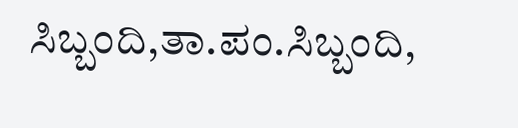ಸಿಬ್ಬಂದಿ,ತಾ.ಪಂ.ಸಿಬ್ಬಂದಿ,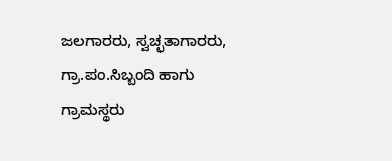ಜಲಗಾರರು, ಸ್ವಚ್ಛತಾಗಾರರು, ಗ್ರಾ.ಪಂ.ಸಿಬ್ಬಂದಿ ಹಾಗು ಗ್ರಾಮಸ್ಥರು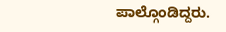ಪಾಲ್ಗೊಂಡಿದ್ದರು.